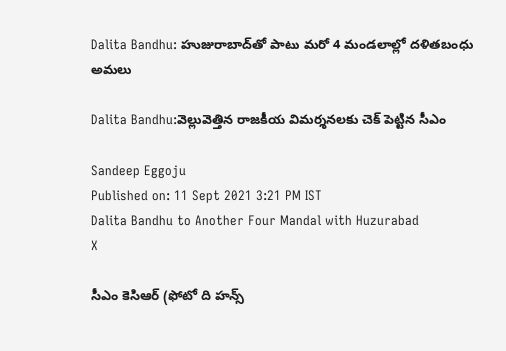Dalita Bandhu: హుజురాబాద్‌తో పాటు మరో 4 మండలాల్లో దళితబంధు అమలు

Dalita Bandhu:వెల్లువెత్తిన రాజకీయ విమర్శనలకు చెక్‌ పెట్టిన సీఎం

Sandeep Eggoju
Published on: 11 Sept 2021 3:21 PM IST
Dalita Bandhu to Another Four Mandal with Huzurabad
X

సీఎం కెసిఆర్ (ఫోటో ది హన్స్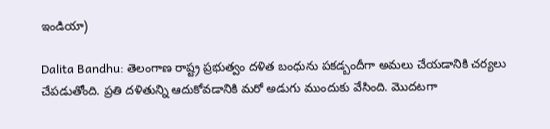ఇండియా)

Dalita Bandhu: తెలంగాణ రాష్ట్ర ప్రభుత్వం దళిత బంధును పకడ్బందీగా అమలు చేయడానికి చర్యలు చేపడుతోంది. ప్రతి దళితున్ని ఆదుకోవడానికి మరో అడుగు ముందుకు వేసింది. మొదటగా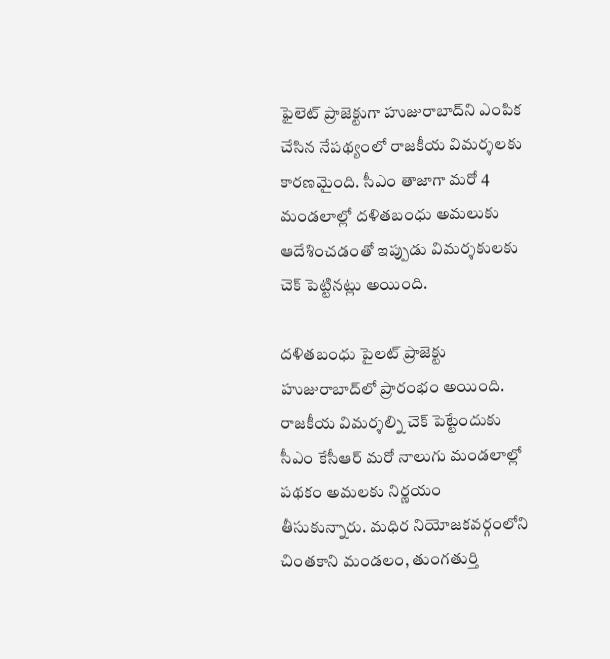ఫైలెట్ ప్రాజెక్టు‌గా హుజురాబాద్‌ని ఎంపిక చేసిన నేపథ్యంలో రాజకీయ విమర్శలకు కారణమైంది. సీఎం తాజాగా మరో 4 మండలాల్లో దళితబంధు అమలుకు ఆదేశించడంతో ఇప్పుడు విమర్శకులకు చెక్ పెట్టినట్లు అయింది.

దళితబంధు పైలట్ ప్రాజెక్టు హుజురాబాద్‌లో ప్రారంభం అయింది. రాజకీయ విమర్శల్ని చెక్‌ పెట్టేందుకు సీఎం కేసీఆర్ మరో నాలుగు మండలాల్లో పథకం అమలకు నిర్ణయం తీసుకున్నారు. మధిర నియోజకవర్గంలోని చింతకాని మండలం, తుంగతుర్తి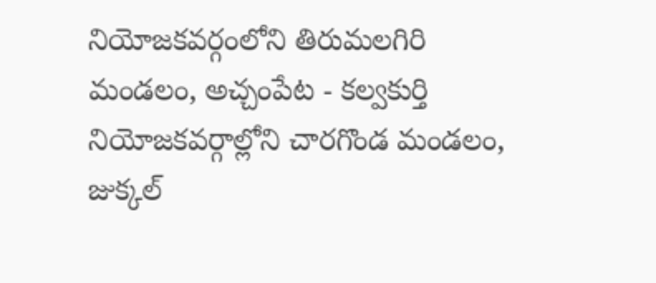నియోజకవర్గంలోని తిరుమలగిరి మండలం, అచ్చంపేట - కల్వకుర్తి నియోజకవర్గాల్లోని చారగొండ మండలం, జుక్కల్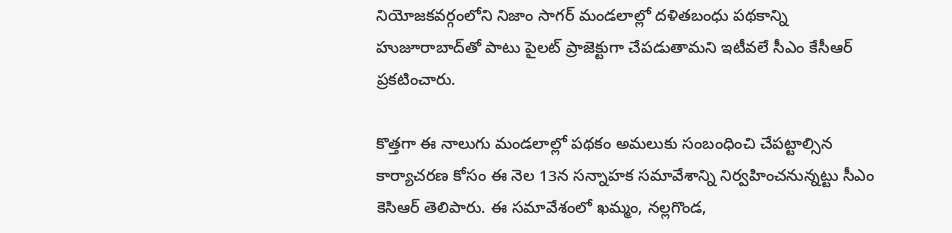నియోజకవర్గంలోని నిజాం సాగర్ మండలాల్లో దళితబంధు పథకాన్ని హుజూరాబాద్‌తో పాటు పైలట్ ప్రాజెక్టుగా చేపడుతామని ఇటీవలే సీఎం కేసీఆర్ ప్రకటించారు.

కొత్తగా ఈ నాలుగు మండలాల్లో పథకం అమలుకు సంబంధించి చేపట్టాల్సిన కార్యాచరణ కోసం ఈ నెల 13న సన్నాహక సమావేశాన్ని నిర్వహించనున్నట్టు సీఎం కెసిఆర్ తెలిపారు. ఈ సమావేశంలో ఖమ్మం, నల్లగొండ,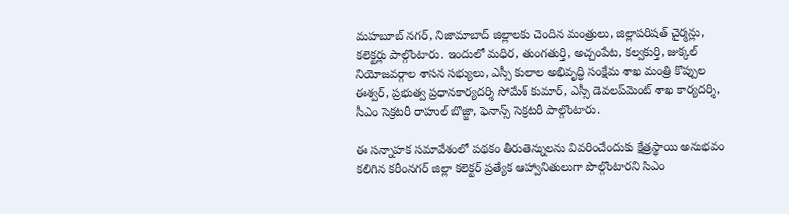మహబూబ్ నగర్, నిజామాబాద్ జిల్లాలకు చెందిన మంత్రులు, జిల్లాపరిషత్ చైర్మన్లు, కలెక్టర్లు పాల్గొంటారు. ఇందులో మధిర, తుంగతుర్తి, అచ్చంపేట, కల్వకుర్తి, జుక్కల్ నియోజవర్గాల శాసన సభ్యులు, ఎస్సీ కులాల అభివృద్ధి సంక్షేమ శాఖ మంత్రి కొప్పుల ఈశ్వర్, ప్రభుత్వ ప్రధానకార్యదర్శి సోమేశ్ కుమార్, ఎస్సీ డెవలప్‌మెంట్ శాఖ కార్యదర్శి, సీఎం సెక్రటరీ రాహుల్ బొజ్జా, ఫెనాన్స్ సెక్రటరీ పాల్గొంటారు.

ఈ సన్నాహక సమావేశంలో పథకం తీరుతెన్నులను వివరించేందుకు క్షేత్రస్థాయి అనుభవం కలిగిన కరీంనగర్ జిల్లా కలెక్టర్ ప్రత్యేక ఆహ్వానితులుగా పొల్గొంటారని సిఎం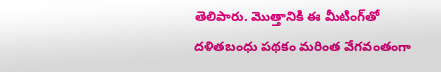తెలిపారు. మొత్తానికి ఈ మీటింగ్‌తో దళిత‌బంధు పథకం మరింత వేగవంతంగా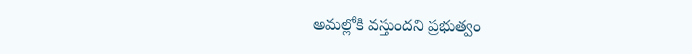అమల్లోకి వస్తుందని ప్రభుత్వం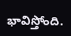భావిస్తోంది.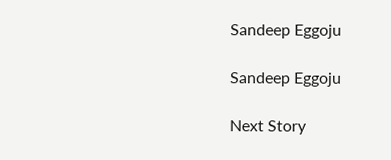Sandeep Eggoju

Sandeep Eggoju

Next Story